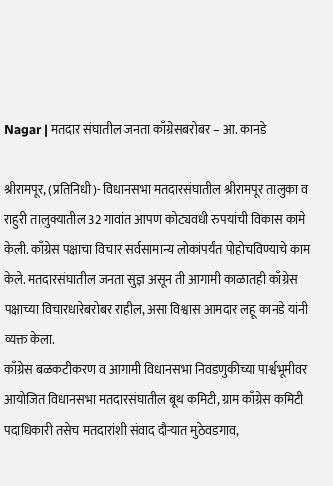Nagar | मतदार संघातील जनता काँग्रेसबरोबर – आ. कानडे

श्रीरामपूर, (प्रतिनिधी)- विधानसभा मतदारसंघातील श्रीरामपूर तालुका व राहुरी तालुक्यातील 32 गावांत आपण कोट्यवधी रुपयांची विकास कामे केली. काँग्रेस पक्षाचा विचार सर्वसामान्य लोकांपर्यंत पोहोचविण्याचे काम केले. मतदारसंघातील जनता सुज्ञ असून ती आगामी काळातही काँग्रेस पक्षाच्या विचारधारेबरोबर राहील, असा विश्वास आमदार लहू कानडे यांनी व्यक्त केला.
काँग्रेस बळकटीकरण व आगामी विधानसभा निवडणुकीच्या पार्श्वभूमीवर आयोजित विधानसभा मतदारसंघातील बूथ कमिटी, ग्राम काँग्रेस कमिटी पदाधिकारी तसेच मतदारांशी संवाद दौऱ्यात मुठेवडगाव,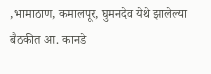,भामाठाण, कमालपूर, घुमनदेव येथे झालेल्या बैठकीत आ. कानडे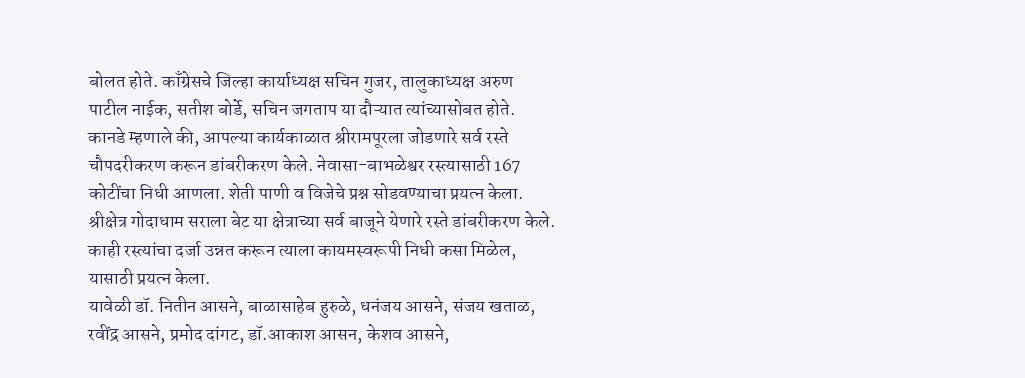बोलत होते. काँग्रेसचे जिल्हा कार्याध्यक्ष सचिन गुजर, तालुकाध्यक्ष अरुण पाटील नाईक, सतीश बोर्डे, सचिन जगताप या दौऱ्यात त्यांच्यासोबत होते.
कानडे म्हणाले की, आपल्या कार्यकाळात श्रीरामपूरला जोडणारे सर्व रस्ते चौपदरीकरण करून डांबरीकरण केले. नेवासा-बाभळेश्वर रस्त्यासाठी 167 कोटींचा निधी आणला. शेती पाणी व विजेचे प्रश्न सोडवण्याचा प्रयत्न केला. श्रीक्षेत्र गोदाधाम सराला बेट या क्षेत्राच्या सर्व बाजूने येणारे रस्ते डांबरीकरण केले. काही रस्त्यांचा दर्जा उन्नत करून त्याला कायमस्वरूपी निधी कसा मिळेल, यासाठी प्रयत्न केला.
यावेळी डॉ. नितीन आसने, बाळासाहेब हुरुळे, धनंजय आसने, संजय खताळ, रवींद्र आसने, प्रमोद दांगट, डॉ.आकाश आसन, केशव आसने,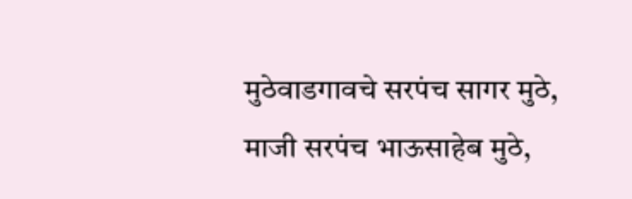मुठेवाडगावचे सरपंच सागर मुठे, माजी सरपंच भाऊसाहेब मुठे,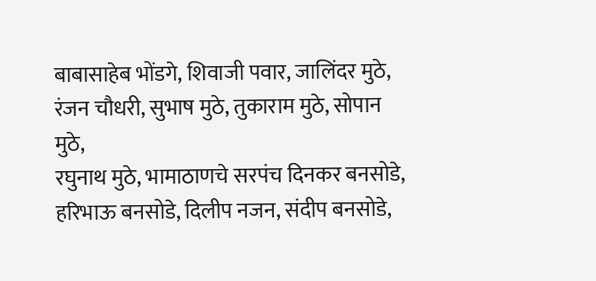बाबासाहेब भोंडगे, शिवाजी पवार, जालिंदर मुठे, रंजन चौधरी, सुभाष मुठे, तुकाराम मुठे, सोपान मुठे,
रघुनाथ मुठे, भामाठाणचे सरपंच दिनकर बनसोडे, हरिभाऊ बनसोडे, दिलीप नजन, संदीप बनसोडे,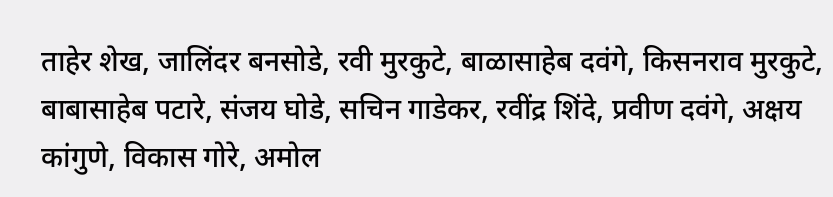ताहेर शेख, जालिंदर बनसोडे, रवी मुरकुटे, बाळासाहेब दवंगे, किसनराव मुरकुटे, बाबासाहेब पटारे, संजय घोडे, सचिन गाडेकर, रवींद्र शिंदे, प्रवीण दवंगे, अक्षय कांगुणे, विकास गोरे, अमोल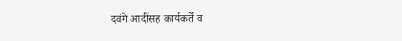दवंगे आदींसह कार्यकर्ते व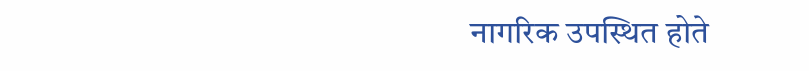नागरिक उपस्थित होते